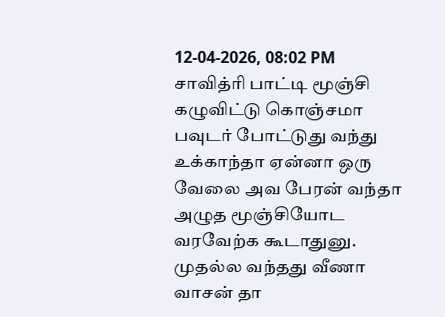12-04-2026, 08:02 PM
சாவித்ரி பாட்டி மூஞ்சி கழுவிட்டு கொஞ்சமா பவுடர் போட்டுது வந்து உக்காந்தா ஏன்னா ஒரு வேலை அவ பேரன் வந்தா அழுத மூஞ்சியோட வரவேற்க கூடாதுனு.
முதல்ல வந்தது வீணா வாசன் தா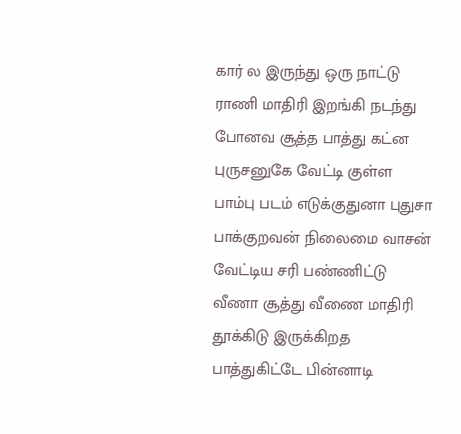கார் ல இருந்து ஒரு நாட்டு ராணி மாதிரி இறங்கி நடந்து போனவ சூத்த பாத்து கட்ன புருசனுகே வேட்டி குள்ள பாம்பு படம் எடுக்குதுனா புதுசா பாக்குறவன் நிலைமை வாசன் வேட்டிய சரி பண்ணிட்டு வீணா சூத்து வீணை மாதிரி தூக்கிடு இருக்கிறத பாத்துகிட்டே பின்னாடி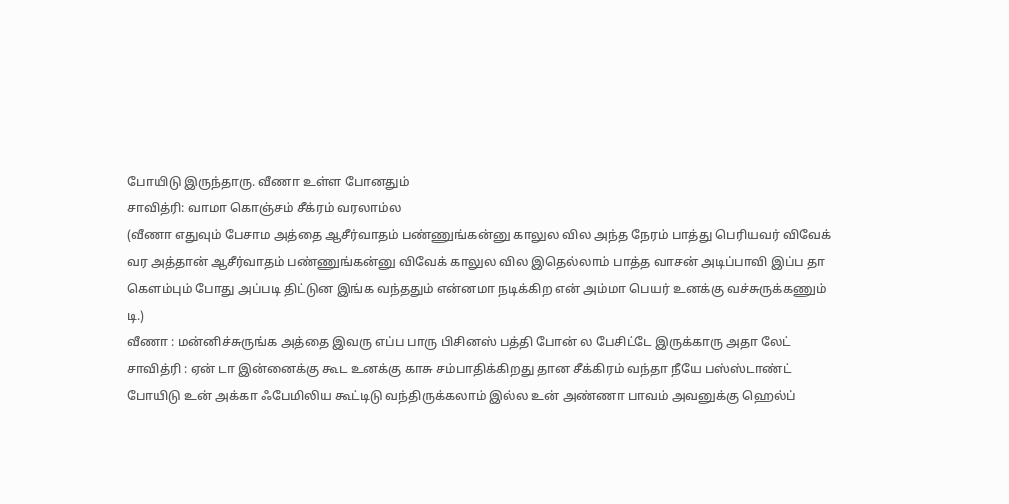போயிடு இருந்தாரு. வீணா உள்ள போனதும்
சாவித்ரி: வாமா கொஞ்சம் சீக்ரம் வரலாம்ல
(வீணா எதுவும் பேசாம அத்தை ஆசீர்வாதம் பண்ணுங்கன்னு காலுல வில அந்த நேரம் பாத்து பெரியவர் விவேக் வர அத்தான் ஆசீர்வாதம் பண்ணுங்கன்னு விவேக் காலுல வில இதெல்லாம் பாத்த வாசன் அடிப்பாவி இப்ப தா கெளம்பும் போது அப்படி திட்டுன இங்க வந்ததும் என்னமா நடிக்கிற என் அம்மா பெயர் உனக்கு வச்சுருக்கணும் டி.)
வீணா : மன்னிச்சுருங்க அத்தை இவரு எப்ப பாரு பிசினஸ் பத்தி போன் ல பேசிட்டே இருக்காரு அதா லேட்
சாவித்ரி : ஏன் டா இன்னைக்கு கூட உனக்கு காசு சம்பாதிக்கிறது தான சீக்கிரம் வந்தா நீயே பஸ்ஸ்டாண்ட் போயிடு உன் அக்கா ஃபேமிலிய கூட்டிடு வந்திருக்கலாம் இல்ல உன் அண்ணா பாவம் அவனுக்கு ஹெல்ப்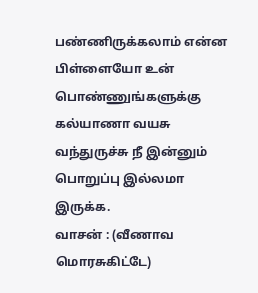பண்ணிருக்கலாம் என்ன பிள்ளையோ உன் பொண்ணுங்களுக்கு கல்யாணா வயசு வந்துருச்சு நீ இன்னும் பொறுப்பு இல்லமா இருக்க.
வாசன் : (வீணாவ மொரசுகிட்டே)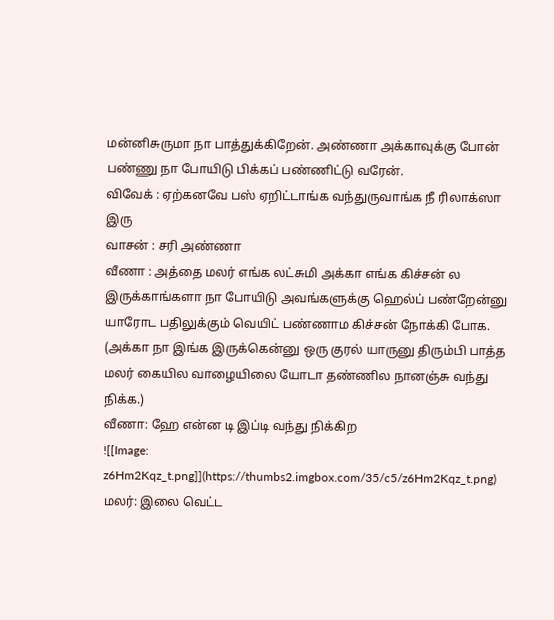மன்னிசுருமா நா பாத்துக்கிறேன். அண்ணா அக்காவுக்கு போன் பண்ணு நா போயிடு பிக்கப் பண்ணிட்டு வரேன்.
விவேக் : ஏற்கனவே பஸ் ஏறிட்டாங்க வந்துருவாங்க நீ ரிலாக்ஸா இரு
வாசன் : சரி அண்ணா
வீணா : அத்தை மலர் எங்க லட்சுமி அக்கா எங்க கிச்சன் ல இருக்காங்களா நா போயிடு அவங்களுக்கு ஹெல்ப் பண்றேன்னு யாரோட பதிலுக்கும் வெயிட் பண்ணாம கிச்சன் நோக்கி போக.
(அக்கா நா இங்க இருக்கென்னு ஒரு குரல் யாருனு திரும்பி பாத்த மலர் கையில வாழையிலை யோடா தண்ணில நானஞ்சு வந்து நிக்க.)
வீணா: ஹே என்ன டி இப்டி வந்து நிக்கிற
![[Image: z6Hm2Kqz_t.png]](https://thumbs2.imgbox.com/35/c5/z6Hm2Kqz_t.png)
மலர்: இலை வெட்ட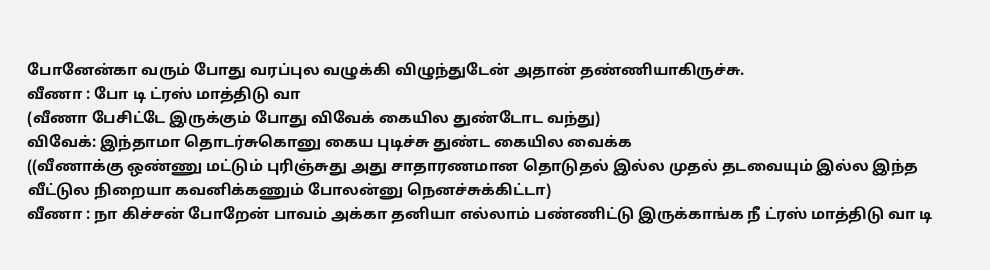போனேன்கா வரும் போது வரப்புல வழுக்கி விழுந்துடேன் அதான் தண்ணியாகிருச்சு.
வீணா : போ டி ட்ரஸ் மாத்திடு வா
(வீணா பேசிட்டே இருக்கும் போது விவேக் கையில துண்டோட வந்து)
விவேக்: இந்தாமா தொடர்சுகொனு கைய புடிச்சு துண்ட கையில வைக்க
((வீணாக்கு ஒண்ணு மட்டும் புரிஞ்சுது அது சாதாரணமான தொடுதல் இல்ல முதல் தடவையும் இல்ல இந்த வீட்டுல நிறையா கவனிக்கணும் போலன்னு நெனச்சுக்கிட்டா)
வீணா : நா கிச்சன் போறேன் பாவம் அக்கா தனியா எல்லாம் பண்ணிட்டு இருக்காங்க நீ ட்ரஸ் மாத்திடு வா டி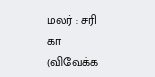மலர் : சரி கா (விவேக்க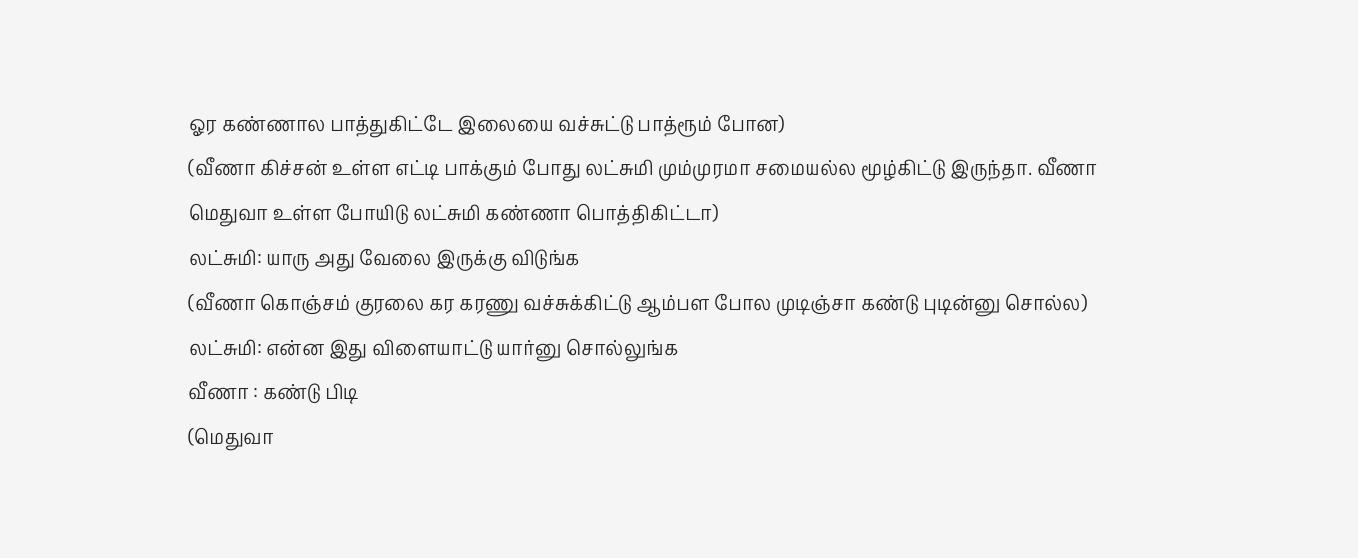ஓர கண்ணால பாத்துகிட்டே இலையை வச்சுட்டு பாத்ரூம் போன)
(வீணா கிச்சன் உள்ள எட்டி பாக்கும் போது லட்சுமி மும்முரமா சமையல்ல மூழ்கிட்டு இருந்தா. வீணா மெதுவா உள்ள போயிடு லட்சுமி கண்ணா பொத்திகிட்டா)
லட்சுமி: யாரு அது வேலை இருக்கு விடுங்க
(வீணா கொஞ்சம் குரலை கர கரணு வச்சுக்கிட்டு ஆம்பள போல முடிஞ்சா கண்டு புடின்னு சொல்ல)
லட்சுமி: என்ன இது விளையாட்டு யார்னு சொல்லுங்க
வீணா : கண்டு பிடி
(மெதுவா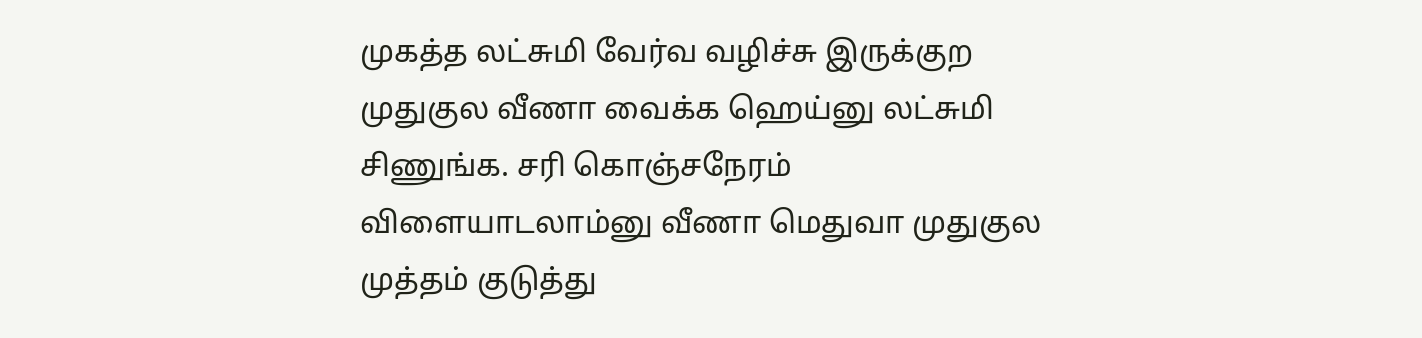முகத்த லட்சுமி வேர்வ வழிச்சு இருக்குற முதுகுல வீணா வைக்க ஹெய்னு லட்சுமி சிணுங்க. சரி கொஞ்சநேரம் விளையாடலாம்னு வீணா மெதுவா முதுகுல முத்தம் குடுத்து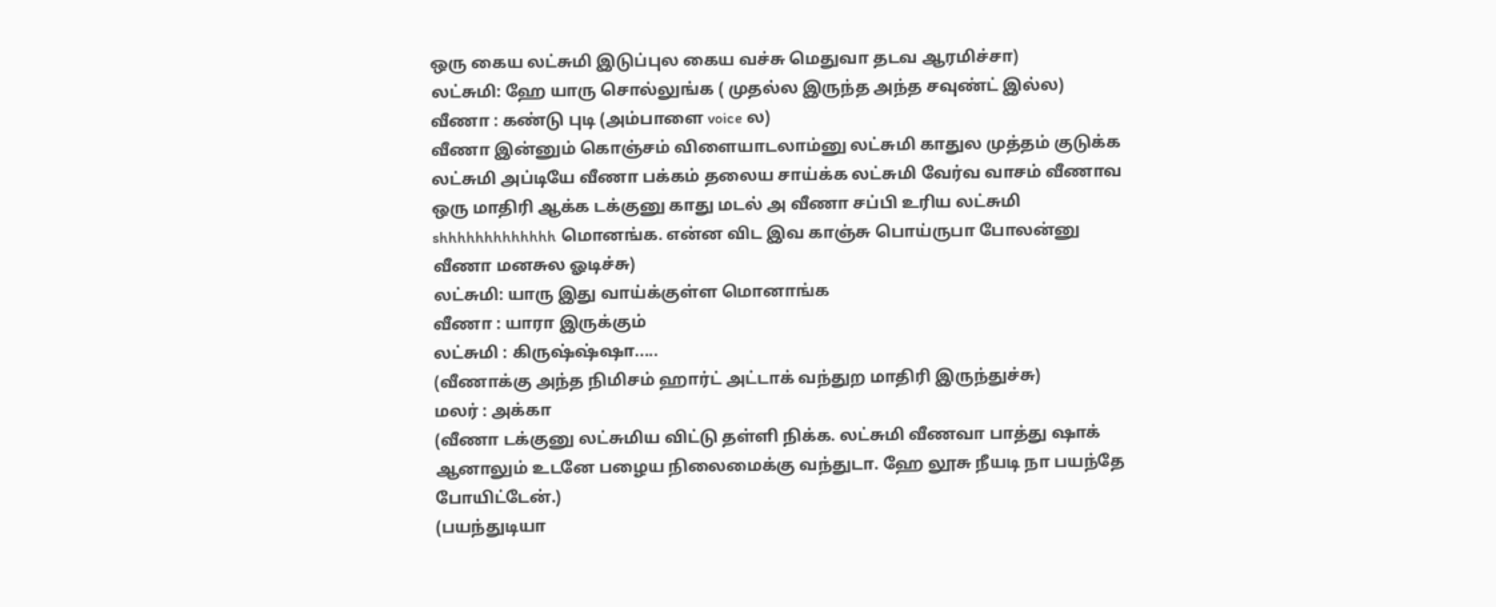ஒரு கைய லட்சுமி இடுப்புல கைய வச்சு மெதுவா தடவ ஆரமிச்சா)
லட்சுமி: ஹே யாரு சொல்லுங்க ( முதல்ல இருந்த அந்த சவுண்ட் இல்ல)
வீணா : கண்டு புடி (அம்பாளை voice ல)
வீணா இன்னும் கொஞ்சம் விளையாடலாம்னு லட்சுமி காதுல முத்தம் குடுக்க லட்சுமி அப்டியே வீணா பக்கம் தலைய சாய்க்க லட்சுமி வேர்வ வாசம் வீணாவ ஒரு மாதிரி ஆக்க டக்குனு காது மடல் அ வீணா சப்பி உரிய லட்சுமி shhhhhhhhhhhhh மொனங்க. என்ன விட இவ காஞ்சு பொய்ருபா போலன்னு வீணா மனசுல ஓடிச்சு)
லட்சுமி: யாரு இது வாய்க்குள்ள மொனாங்க
வீணா : யாரா இருக்கும்
லட்சுமி : கிருஷ்ஷ்ஷா.....
(வீணாக்கு அந்த நிமிசம் ஹார்ட் அட்டாக் வந்துற மாதிரி இருந்துச்சு)
மலர் : அக்கா
(வீணா டக்குனு லட்சுமிய விட்டு தள்ளி நிக்க. லட்சுமி வீணவா பாத்து ஷாக் ஆனாலும் உடனே பழைய நிலைமைக்கு வந்துடா. ஹே லூசு நீயடி நா பயந்தே போயிட்டேன்.)
(பயந்துடியா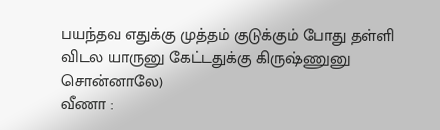பயந்தவ எதுக்கு முத்தம் குடுக்கும் போது தள்ளி விடல யாருனு கேட்டதுக்கு கிருஷ்ணுனு சொன்னாலே)
வீணா :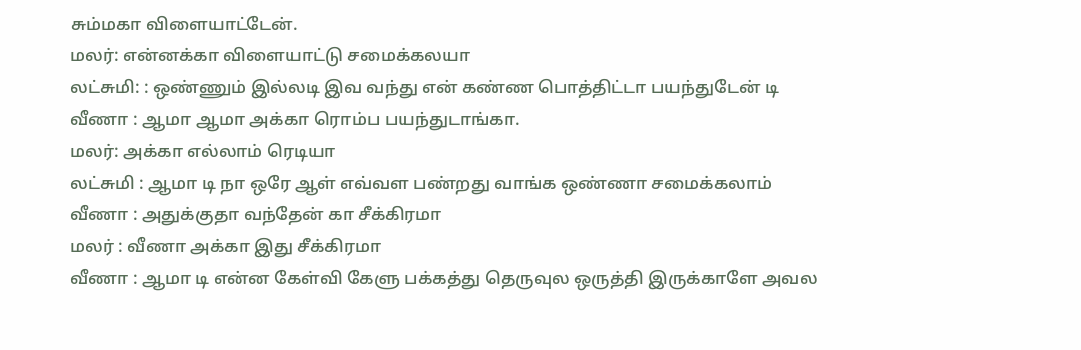சும்மகா விளையாட்டேன்.
மலர்: என்னக்கா விளையாட்டு சமைக்கலயா
லட்சுமி: : ஒண்ணும் இல்லடி இவ வந்து என் கண்ண பொத்திட்டா பயந்துடேன் டி
வீணா : ஆமா ஆமா அக்கா ரொம்ப பயந்துடாங்கா.
மலர்: அக்கா எல்லாம் ரெடியா
லட்சுமி : ஆமா டி நா ஒரே ஆள் எவ்வள பண்றது வாங்க ஒண்ணா சமைக்கலாம்
வீணா : அதுக்குதா வந்தேன் கா சீக்கிரமா
மலர் : வீணா அக்கா இது சீக்கிரமா
வீணா : ஆமா டி என்ன கேள்வி கேளு பக்கத்து தெருவுல ஒருத்தி இருக்காளே அவல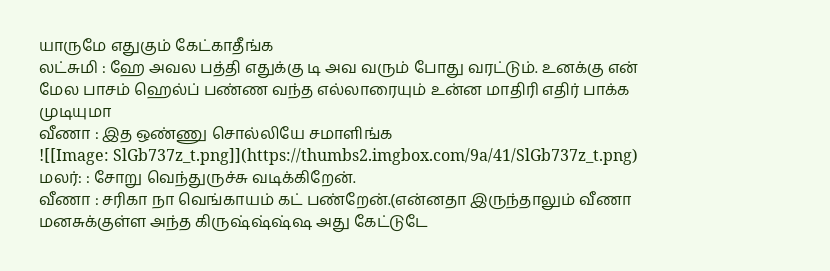யாருமே எதுகும் கேட்காதீங்க
லட்சுமி : ஹே அவல பத்தி எதுக்கு டி அவ வரும் போது வரட்டும். உனக்கு என் மேல பாசம் ஹெல்ப் பண்ண வந்த எல்லாரையும் உன்ன மாதிரி எதிர் பாக்க முடியுமா
வீணா : இத ஒண்ணு சொல்லியே சமாளிங்க
![[Image: SlGb737z_t.png]](https://thumbs2.imgbox.com/9a/41/SlGb737z_t.png)
மலர்: : சோறு வெந்துருச்சு வடிக்கிறேன்.
வீணா : சரிகா நா வெங்காயம் கட் பண்றேன்.(என்னதா இருந்தாலும் வீணா மனசுக்குள்ள அந்த கிருஷ்ஷ்ஷ்ஷ அது கேட்டுடே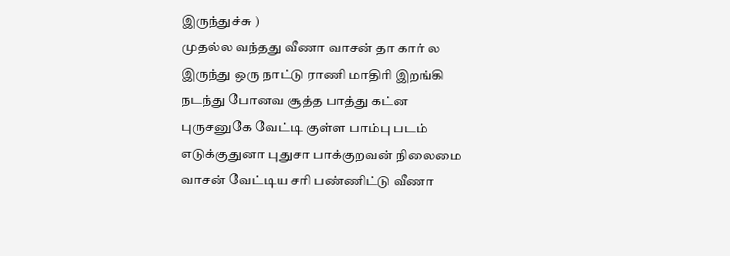இருந்துச்சு )
முதல்ல வந்தது வீணா வாசன் தா கார் ல இருந்து ஒரு நாட்டு ராணி மாதிரி இறங்கி நடந்து போனவ சூத்த பாத்து கட்ன புருசனுகே வேட்டி குள்ள பாம்பு படம் எடுக்குதுனா புதுசா பாக்குறவன் நிலைமை வாசன் வேட்டிய சரி பண்ணிட்டு வீணா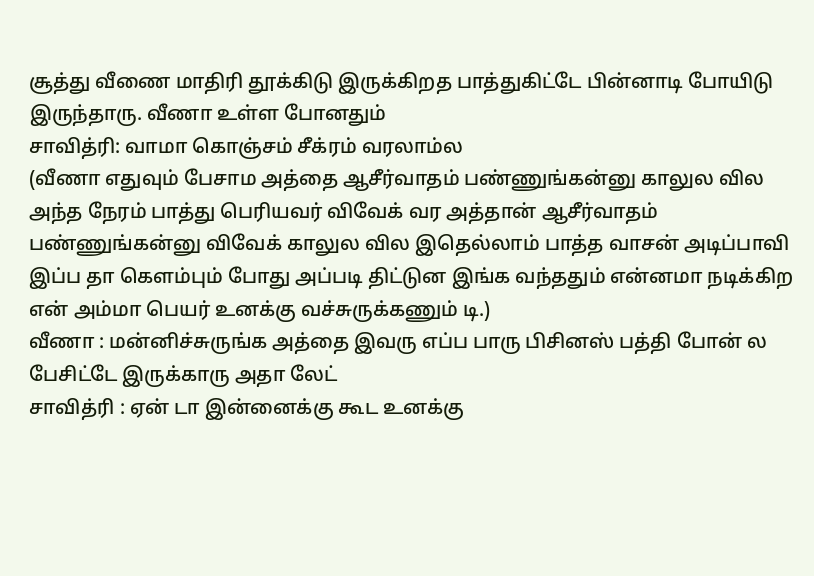சூத்து வீணை மாதிரி தூக்கிடு இருக்கிறத பாத்துகிட்டே பின்னாடி போயிடு இருந்தாரு. வீணா உள்ள போனதும்
சாவித்ரி: வாமா கொஞ்சம் சீக்ரம் வரலாம்ல
(வீணா எதுவும் பேசாம அத்தை ஆசீர்வாதம் பண்ணுங்கன்னு காலுல வில அந்த நேரம் பாத்து பெரியவர் விவேக் வர அத்தான் ஆசீர்வாதம் பண்ணுங்கன்னு விவேக் காலுல வில இதெல்லாம் பாத்த வாசன் அடிப்பாவி இப்ப தா கெளம்பும் போது அப்படி திட்டுன இங்க வந்ததும் என்னமா நடிக்கிற என் அம்மா பெயர் உனக்கு வச்சுருக்கணும் டி.)
வீணா : மன்னிச்சுருங்க அத்தை இவரு எப்ப பாரு பிசினஸ் பத்தி போன் ல பேசிட்டே இருக்காரு அதா லேட்
சாவித்ரி : ஏன் டா இன்னைக்கு கூட உனக்கு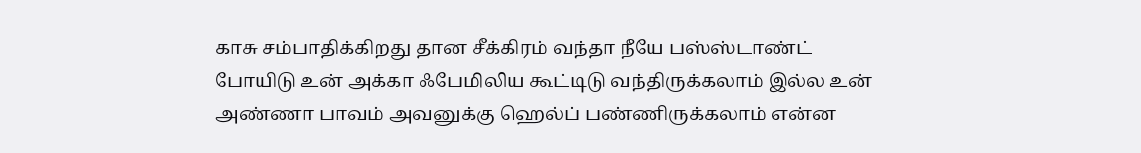காசு சம்பாதிக்கிறது தான சீக்கிரம் வந்தா நீயே பஸ்ஸ்டாண்ட் போயிடு உன் அக்கா ஃபேமிலிய கூட்டிடு வந்திருக்கலாம் இல்ல உன் அண்ணா பாவம் அவனுக்கு ஹெல்ப் பண்ணிருக்கலாம் என்ன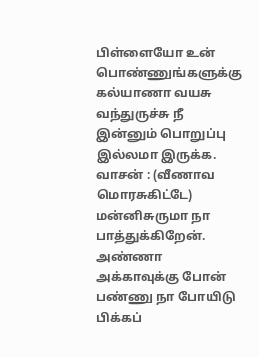பிள்ளையோ உன் பொண்ணுங்களுக்கு கல்யாணா வயசு வந்துருச்சு நீ இன்னும் பொறுப்பு இல்லமா இருக்க.
வாசன் : (வீணாவ மொரசுகிட்டே) மன்னிசுருமா நா பாத்துக்கிறேன். அண்ணா அக்காவுக்கு போன் பண்ணு நா போயிடு பிக்கப்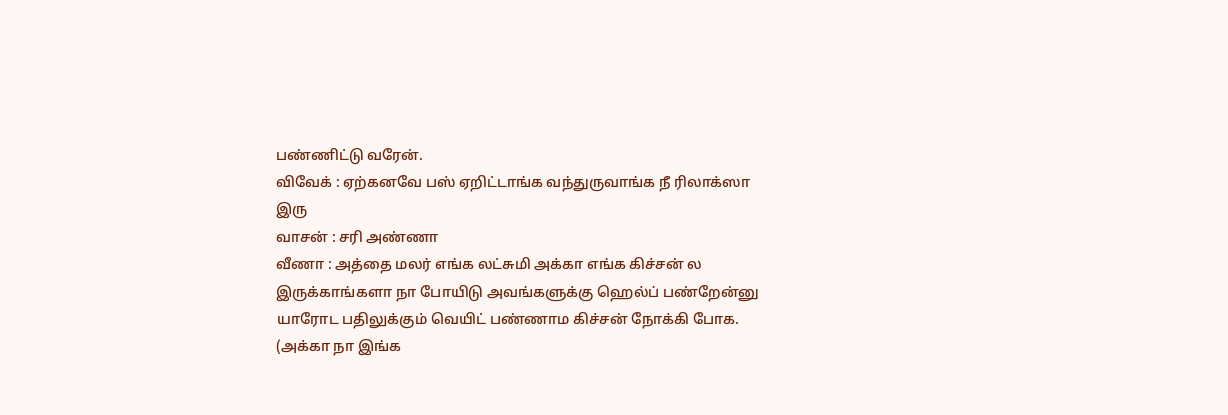பண்ணிட்டு வரேன்.
விவேக் : ஏற்கனவே பஸ் ஏறிட்டாங்க வந்துருவாங்க நீ ரிலாக்ஸா இரு
வாசன் : சரி அண்ணா
வீணா : அத்தை மலர் எங்க லட்சுமி அக்கா எங்க கிச்சன் ல இருக்காங்களா நா போயிடு அவங்களுக்கு ஹெல்ப் பண்றேன்னு யாரோட பதிலுக்கும் வெயிட் பண்ணாம கிச்சன் நோக்கி போக.
(அக்கா நா இங்க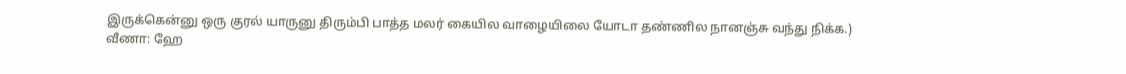இருக்கென்னு ஒரு குரல் யாருனு திரும்பி பாத்த மலர் கையில வாழையிலை யோடா தண்ணில நானஞ்சு வந்து நிக்க.)
வீணா: ஹே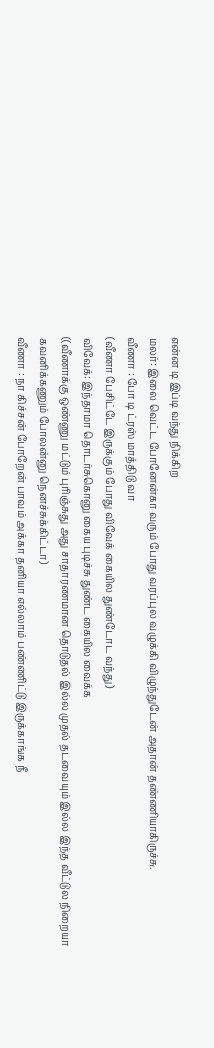என்ன டி இப்டி வந்து நிக்கிற
மலர்: இலை வெட்ட போனேன்கா வரும் போது வரப்புல வழுக்கி விழுந்துடேன் அதான் தண்ணியாகிருச்சு.
வீணா : போ டி ட்ரஸ் மாத்திடு வா
(வீணா பேசிட்டே இருக்கும் போது விவேக் கையில துண்டோட வந்து)
விவேக்: இந்தாமா தொடர்சுகொனு கைய புடிச்சு துண்ட கையில வைக்க
((வீணாக்கு ஒண்ணு மட்டும் புரிஞ்சுது அது சாதாரணமான தொடுதல் இல்ல முதல் தடவையும் இல்ல இந்த வீட்டுல நிறையா கவனிக்கணும் போலன்னு நெனச்சுக்கிட்டா)
வீணா : நா கிச்சன் போறேன் பாவம் அக்கா தனியா எல்லாம் பண்ணிட்டு இருக்காங்க நீ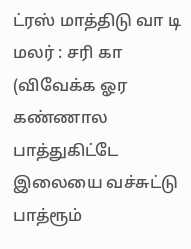ட்ரஸ் மாத்திடு வா டி
மலர் : சரி கா (விவேக்க ஓர கண்ணால பாத்துகிட்டே இலையை வச்சுட்டு பாத்ரூம்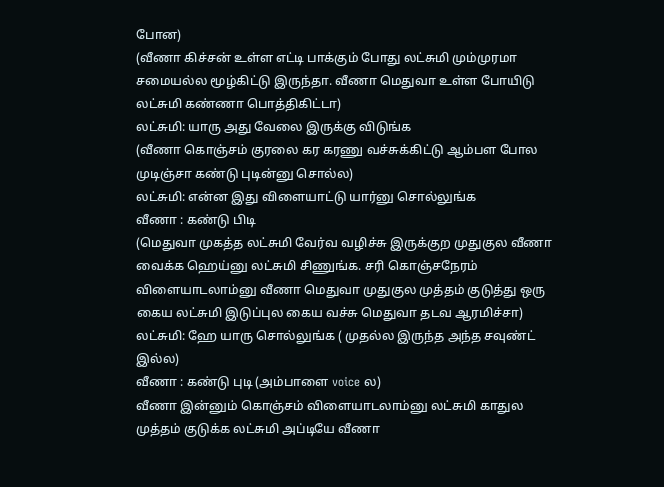போன)
(வீணா கிச்சன் உள்ள எட்டி பாக்கும் போது லட்சுமி மும்முரமா சமையல்ல மூழ்கிட்டு இருந்தா. வீணா மெதுவா உள்ள போயிடு லட்சுமி கண்ணா பொத்திகிட்டா)
லட்சுமி: யாரு அது வேலை இருக்கு விடுங்க
(வீணா கொஞ்சம் குரலை கர கரணு வச்சுக்கிட்டு ஆம்பள போல முடிஞ்சா கண்டு புடின்னு சொல்ல)
லட்சுமி: என்ன இது விளையாட்டு யார்னு சொல்லுங்க
வீணா : கண்டு பிடி
(மெதுவா முகத்த லட்சுமி வேர்வ வழிச்சு இருக்குற முதுகுல வீணா வைக்க ஹெய்னு லட்சுமி சிணுங்க. சரி கொஞ்சநேரம் விளையாடலாம்னு வீணா மெதுவா முதுகுல முத்தம் குடுத்து ஒரு கைய லட்சுமி இடுப்புல கைய வச்சு மெதுவா தடவ ஆரமிச்சா)
லட்சுமி: ஹே யாரு சொல்லுங்க ( முதல்ல இருந்த அந்த சவுண்ட் இல்ல)
வீணா : கண்டு புடி (அம்பாளை voice ல)
வீணா இன்னும் கொஞ்சம் விளையாடலாம்னு லட்சுமி காதுல முத்தம் குடுக்க லட்சுமி அப்டியே வீணா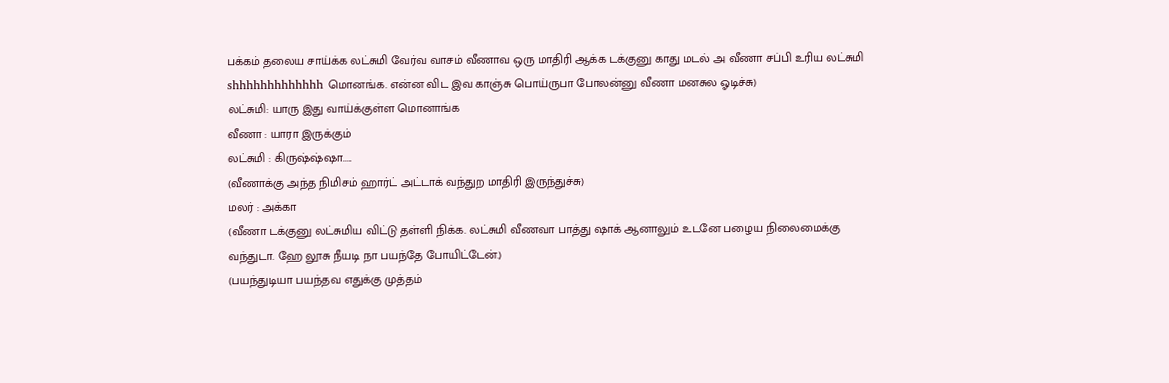பக்கம் தலைய சாய்க்க லட்சுமி வேர்வ வாசம் வீணாவ ஒரு மாதிரி ஆக்க டக்குனு காது மடல் அ வீணா சப்பி உரிய லட்சுமி shhhhhhhhhhhhh மொனங்க. என்ன விட இவ காஞ்சு பொய்ருபா போலன்னு வீணா மனசுல ஓடிச்சு)
லட்சுமி: யாரு இது வாய்க்குள்ள மொனாங்க
வீணா : யாரா இருக்கும்
லட்சுமி : கிருஷ்ஷ்ஷா.....
(வீணாக்கு அந்த நிமிசம் ஹார்ட் அட்டாக் வந்துற மாதிரி இருந்துச்சு)
மலர் : அக்கா
(வீணா டக்குனு லட்சுமிய விட்டு தள்ளி நிக்க. லட்சுமி வீணவா பாத்து ஷாக் ஆனாலும் உடனே பழைய நிலைமைக்கு வந்துடா. ஹே லூசு நீயடி நா பயந்தே போயிட்டேன்.)
(பயந்துடியா பயந்தவ எதுக்கு முத்தம்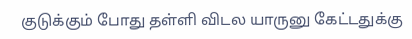குடுக்கும் போது தள்ளி விடல யாருனு கேட்டதுக்கு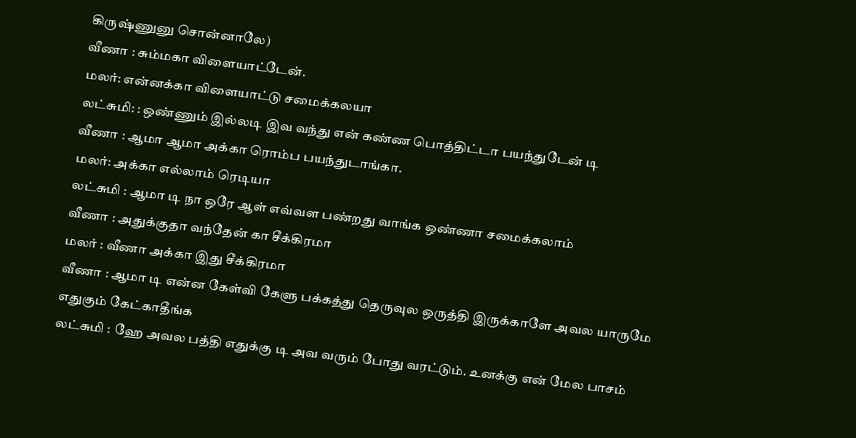கிருஷ்ணுனு சொன்னாலே)
வீணா : சும்மகா விளையாட்டேன்.
மலர்: என்னக்கா விளையாட்டு சமைக்கலயா
லட்சுமி: : ஒண்ணும் இல்லடி இவ வந்து என் கண்ண பொத்திட்டா பயந்துடேன் டி
வீணா : ஆமா ஆமா அக்கா ரொம்ப பயந்துடாங்கா.
மலர்: அக்கா எல்லாம் ரெடியா
லட்சுமி : ஆமா டி நா ஒரே ஆள் எவ்வள பண்றது வாங்க ஒண்ணா சமைக்கலாம்
வீணா : அதுக்குதா வந்தேன் கா சீக்கிரமா
மலர் : வீணா அக்கா இது சீக்கிரமா
வீணா : ஆமா டி என்ன கேள்வி கேளு பக்கத்து தெருவுல ஒருத்தி இருக்காளே அவல யாருமே எதுகும் கேட்காதீங்க
லட்சுமி : ஹே அவல பத்தி எதுக்கு டி அவ வரும் போது வரட்டும். உனக்கு என் மேல பாசம்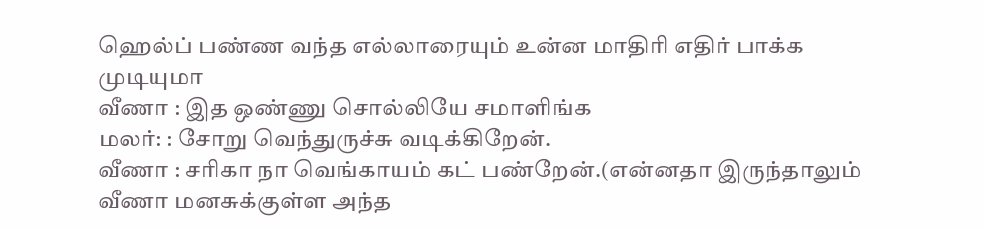ஹெல்ப் பண்ண வந்த எல்லாரையும் உன்ன மாதிரி எதிர் பாக்க முடியுமா
வீணா : இத ஒண்ணு சொல்லியே சமாளிங்க
மலர்: : சோறு வெந்துருச்சு வடிக்கிறேன்.
வீணா : சரிகா நா வெங்காயம் கட் பண்றேன்.(என்னதா இருந்தாலும் வீணா மனசுக்குள்ள அந்த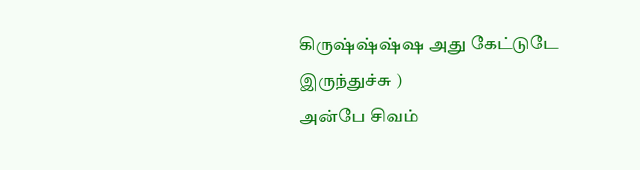கிருஷ்ஷ்ஷ்ஷ அது கேட்டுடே இருந்துச்சு )
அன்பே சிவம்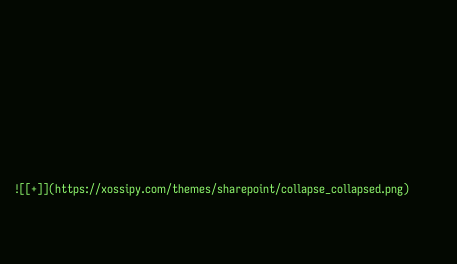![[+]](https://xossipy.com/themes/sharepoint/collapse_collapsed.png)